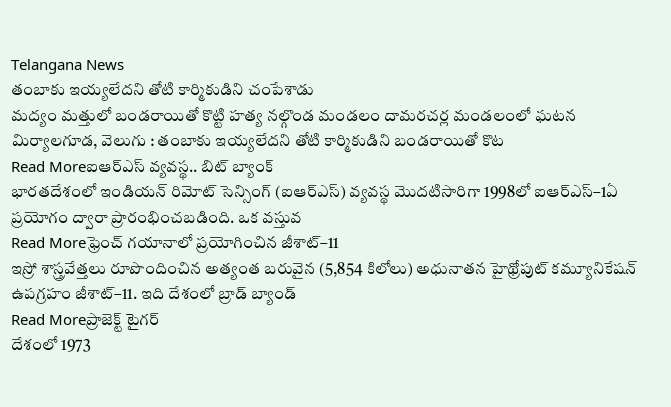Telangana News
తంబాకు ఇయ్యలేదని తోటి కార్మికుడిని చంపేశాడు
మద్యం మత్తులో బండరాయితో కొట్టి హత్య నల్గొండ మండలం దామరచర్ల మండలంలో ఘటన మిర్యాలగూడ, వెలుగు : తంబాకు ఇయ్యలేదని తోటి కార్మికుడిని బండరాయితో కొట
Read Moreఐఆర్ఎస్ వ్యవస్థ.. బిట్ బ్యాంక్
భారతదేశంలో ఇండియన్ రిమోట్ సెన్సింగ్ (ఐఆర్ఎస్) వ్యవస్థ మొదటిసారిగా 1998లో ఐఆర్ఎస్–1ఏ ప్రయోగం ద్వారా ప్రారంభించబడింది. ఒక వస్తువ
Read Moreఫ్రెంచ్ గయానాలో ప్రయోగించిన జీశాట్–11
ఇస్రో శాస్త్రవేత్తలు రూపొందించిన అత్యంత బరువైన (5,854 కిలోలు) అధునాతన హైథ్రోపుట్ కమ్యూనికేషన్ ఉపగ్రహం జీశాట్–11. ఇది దేశంలో బ్రాడ్ బ్యాండ్
Read Moreప్రాజెక్ట్ టైగర్
దేశంలో 1973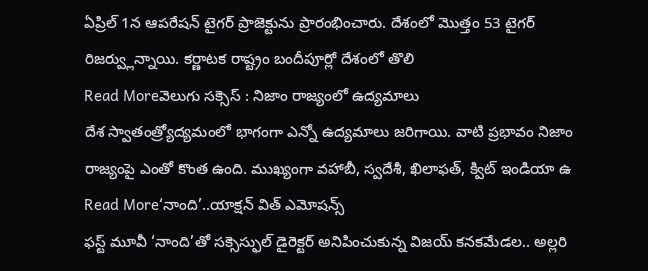ఏప్రిల్ 1న ఆపరేషన్ టైగర్ ప్రాజెక్టును ప్రారంభించారు. దేశంలో మొత్తం 53 టైగర్ రిజర్వ్లున్నాయి. కర్ణాటక రాష్ట్రం బందీపూర్లో దేశంలో తొలి
Read Moreవెలుగు సక్సెస్ : నిజాం రాజ్యంలో ఉద్యమాలు
దేశ స్వాతంత్ర్యోద్యమంలో భాగంగా ఎన్నో ఉద్యమాలు జరిగాయి. వాటి ప్రభావం నిజాం రాజ్యంపై ఎంతో కొంత ఉంది. ముఖ్యంగా వహాబీ, స్వదేశీ, ఖిలాఫత్, క్విట్ ఇండియా ఉ
Read More‘నాంది’..యాక్షన్ విత్ ఎమోషన్స్
ఫస్ట్ మూవీ ‘నాంది’తో సక్సెస్ఫుల్ డైరెక్టర్ అనిపించుకున్న విజయ్ కనకమేడల.. అల్లరి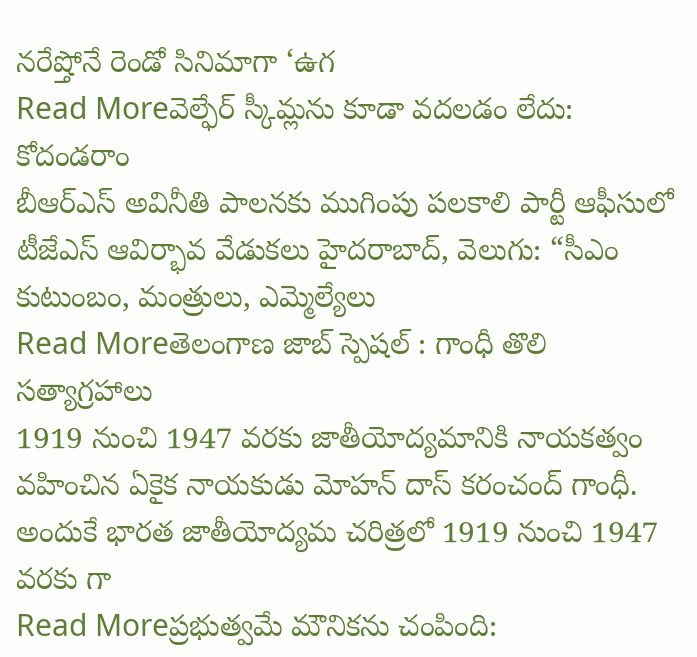నరేష్తోనే రెండో సినిమాగా ‘ఉగ
Read Moreవెల్ఫేర్ స్కీమ్లను కూడా వదలడం లేదు: కోదండరాం
బీఆర్ఎస్ అవినీతి పాలనకు ముగింపు పలకాలి పార్టీ ఆఫీసులో టీజేఎస్ ఆవిర్భావ వేడుకలు హైదరాబాద్, వెలుగు: “సీఎం కుటుంబం, మంత్రులు, ఎమ్మెల్యేలు
Read Moreతెలంగాణ జాబ్ స్పెషల్ : గాంధీ తొలి సత్యాగ్రహాలు
1919 నుంచి 1947 వరకు జాతీయోద్యమానికి నాయకత్వం వహించిన ఏకైక నాయకుడు మోహన్ దాస్ కరంచంద్ గాంధీ. అందుకే భారత జాతీయోద్యమ చరిత్రలో 1919 నుంచి 1947 వరకు గా
Read Moreప్రభుత్వమే మౌనికను చంపింది: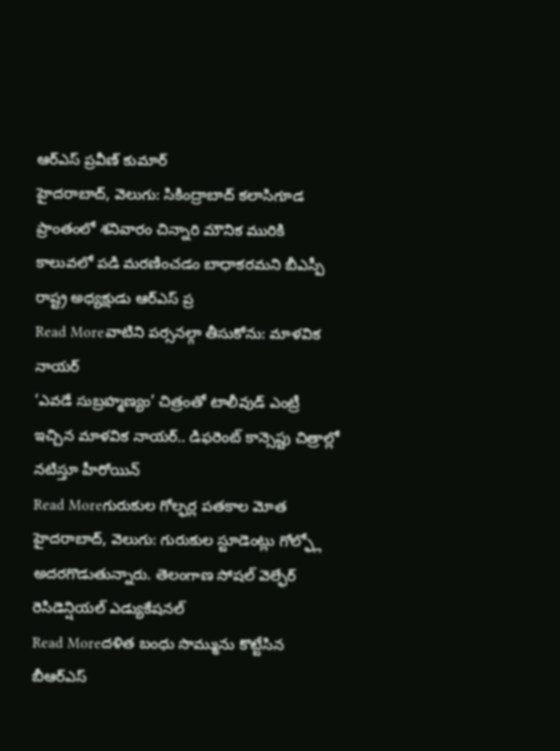ఆర్ఎస్ ప్రవీణ్ కుమార్
హైదరాబాద్, వెలుగు: సికింద్రాబాద్ కలాసిగూడ ప్రాంతంలో శనివారం చిన్నారి మౌనిక మురికి కాలువలో పడి మరణించడం బాధాకరమని బీఎస్పీ రాష్ట్ర అధ్యక్షుడు ఆర్ఎస్ ప్ర
Read Moreవాటిని పర్సనల్గా తీసుకోను: మాళవిక నాయర్
‘ఎవడే సుబ్రహ్మణ్యం’ చిత్రంతో టాలీవుడ్ ఎంట్రీ ఇచ్చిన మాళవిక నాయర్.. డిఫరెంట్ కాన్సెప్టు చిత్రాల్లో నటిస్తూ హీరోయిన్
Read Moreగురుకుల గోల్ఫర్ల పతకాల మోత
హైదరాబాద్, వెలుగు: గురుకుల స్టూడెంట్లు గోల్ఫ్లో అదరగొడుతున్నారు. తెలంగాణ సోషల్ వెల్ఫేర్ రెసిడెన్షియల్ ఎడ్యుకేషనల్
Read Moreదళిత బంధు సొమ్మును కొట్టేసిన బీఆర్ఎస్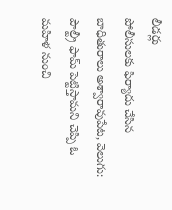లీడర్లు
పోలీసులకు ఫిర్యాదు చేసిన బాధితురాలు అశ్వారావుపేట, వెలుగు: పౌల్ట్రీ ఫామ్ పెట్టిస్తామని చెప్పి ఓ మహిళ నుంచి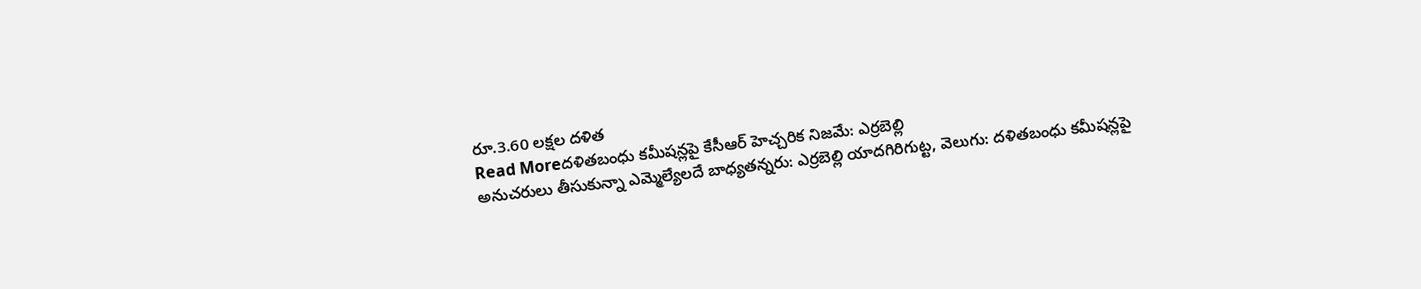రూ.3.60 లక్షల దళిత
Read Moreదళితబంధు కమీషన్లపై కేసీఆర్ హెచ్చరిక నిజమే: ఎర్రబెల్లి
అనుచరులు తీసుకున్నా ఎమ్మెల్యేలదే బాధ్యతన్నరు: ఎర్రబెల్లి యాదగిరిగుట్ట, వెలుగు: దళితబంధు కమీషన్లపై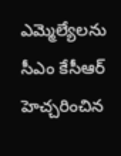ఎమ్మెల్యేలను సీఎం కేసీఆర్ హెచ్చరించిన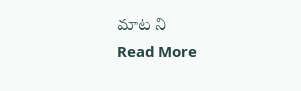మాట ని
Read More